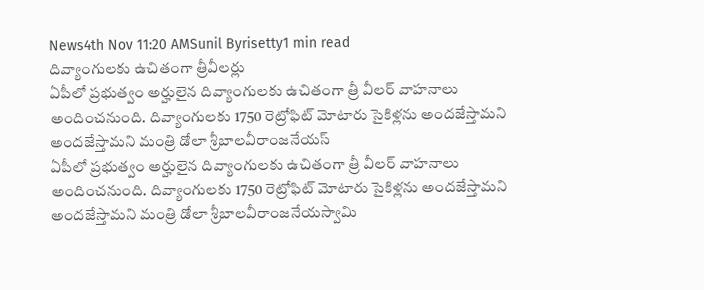News4th Nov 11:20 AMSunil Byrisetty1 min read
దివ్యాంగులకు ఉచితంగా త్రీవీలర్లు
ఏపీలో ప్రభుత్వం అర్హులైన దివ్యాంగులకు ఉచితంగా త్రీ వీలర్ వాహనాలు అందించనుంది. దివ్యాంగులకు 1750 రెట్రోఫిట్ మోటారు సైకిళ్లను అందజేస్తామని అందజేస్తామని మంత్రి డోలా శ్రీబాలవీరాంజనేయస్
ఏపీలో ప్రభుత్వం అర్హులైన దివ్యాంగులకు ఉచితంగా త్రీ వీలర్ వాహనాలు అందించనుంది. దివ్యాంగులకు 1750 రెట్రోఫిట్ మోటారు సైకిళ్లను అందజేస్తామని అందజేస్తామని మంత్రి డోలా శ్రీబాలవీరాంజనేయస్వామి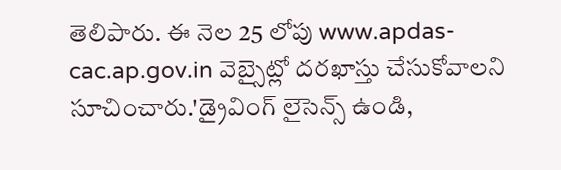తెలిపారు. ఈ నెల 25 లోపు www.apdas-cac.ap.gov.in వెబ్సైట్లో దరఖాస్తు చేసుకోవాలని సూచించారు.'డ్రైవింగ్ లైసెన్స్ ఉండి,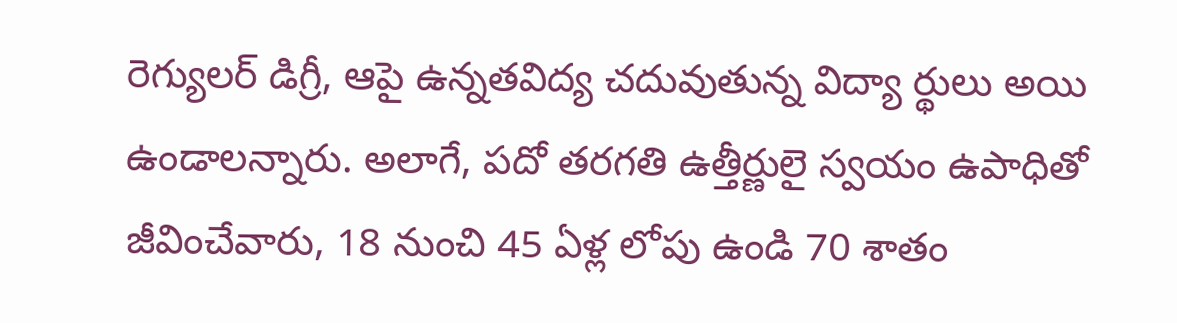రెగ్యులర్ డిగ్రీ, ఆపై ఉన్నతవిద్య చదువుతున్న విద్యా ర్థులు అయి ఉండాలన్నారు. అలాగే, పదో తరగతి ఉత్తీర్ణులై స్వయం ఉపాధితో జీవించేవారు, 18 నుంచి 45 ఏళ్ల లోపు ఉండి 70 శాతం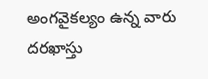అంగవైకల్యం ఉన్న వారు దరఖాస్తు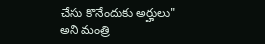చేసు కొనేందుకు అర్హులు" అని మంత్రి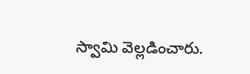స్వామి వెల్లడించారు.